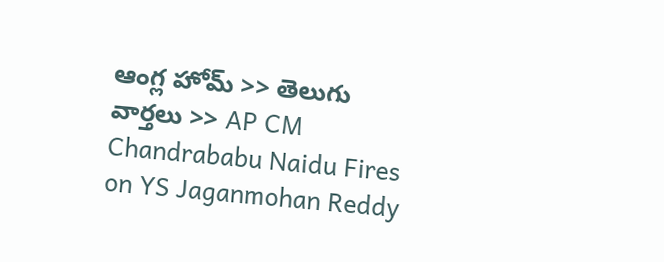ఆంగ్ల హోమ్ >> తెలుగు వార్తలు >> AP CM Chandrababu Naidu Fires on YS Jaganmohan Reddy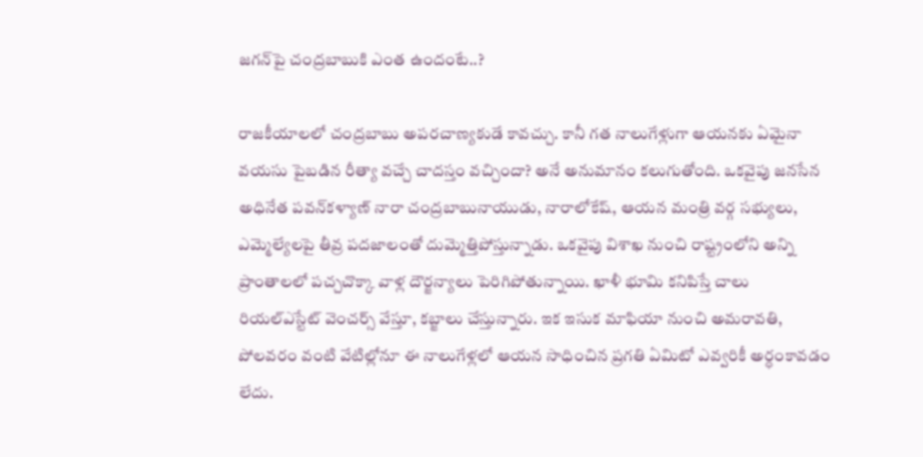జగన్‌పై చంద్రబాబుకి ఎంత ఉందంటే..?

రాజకీయాలలో చంద్రబాబు అపరచాణ్యకుడే కావచ్చు. కానీ గత నాలుగేళ్లుగా ఆయనకు ఏమైనా వయసు పైబడిన రీత్యా వచ్చే చాదస్తం వచ్చిందా? అనే అనుమానం కలుగుతోంది. ఒకవైపు జనసేన అధినేత పవన్‌కళ్యాణ్‌ నారా చంద్రబాబునాయుడు, నారాలోకేష్‌, ఆయన మంత్రి వర్గ సభ్యులు, ఎమ్మెల్యేలపై తీవ్ర పదజాలంతో దుమ్మెత్తిపోస్తున్నాడు. ఒకవైపు విశాఖ నుంచి రాష్ట్రంలోని అన్ని ప్రాంతాలలో పచ్చచొక్కా వాళ్ల దౌర్జన్యాలు పెరిగిపోతున్నాయి. ఖాళీ భూమి కనిపిస్తే చాలు రియల్‌ఎస్టేట్‌ వెంచర్స్‌ వేస్తూ, కబ్జాలు చేస్తున్నారు. ఇక ఇసుక మాఫియా నుంచి అమరావతి, పోలవరం వంటి వేటిల్లోనూ ఈ నాలుగేళ్లలో ఆయన సాధించిన ప్రగతి ఏమిటో ఎవ్వరికీ అర్ధంకావడం లేదు.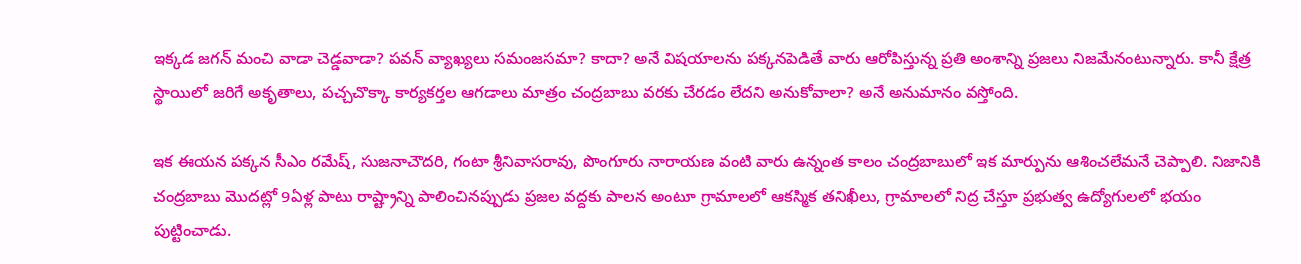ఇక్కడ జగన్‌ మంచి వాడా చెడ్డవాడా? పవన్‌ వ్యాఖ్యలు సమంజసమా? కాదా? అనే విషయాలను పక్కనపెడితే వారు ఆరోపిస్తున్న ప్రతి అంశాన్ని ప్రజలు నిజమేనంటున్నారు. కానీ క్షేత్ర స్థాయిలో జరిగే అకృతాలు, పచ్చచొక్కా కార్యకర్తల ఆగడాలు మాత్రం చంద్రబాబు వరకు చేరడం లేదని అనుకోవాలా? అనే అనుమానం వస్తోంది.

ఇక ఈయన పక్కన సీఎం రమేష్‌, సుజనాచౌదరి, గంటా శ్రీనివాసరావు, పొంగూరు నారాయణ వంటి వారు ఉన్నంత కాలం చంద్రబాబులో ఇక మార్పును ఆశించలేమనే చెప్పాలి. నిజానికి చంద్రబాబు మొదట్లో 9ఏళ్ల పాటు రాష్ట్రాన్ని పాలించినప్పుడు ప్రజల వద్దకు పాలన అంటూ గ్రామాలలో ఆకస్మిక తనిఖీలు, గ్రామాలలో నిద్ర చేస్తూ ప్రభుత్వ ఉద్యోగులలో భయం పుట్టించాడు.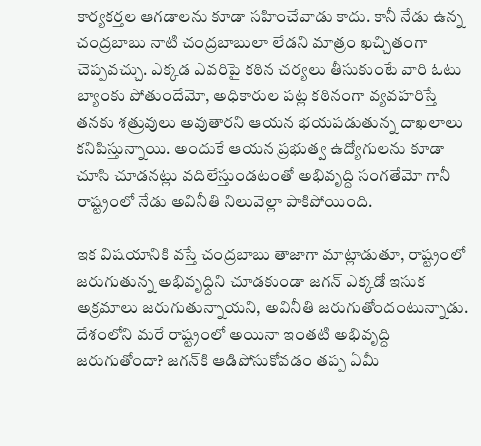కార్యకర్తల ఆగడాలను కూడా సహించేవాడు కాదు. కానీ నేడు ఉన్న చంద్రబాబు నాటి చంద్రబాబులా లేడని మాత్రం ఖచ్చితంగా చెప్పవచ్చు. ఎక్కడ ఎవరిపై కఠిన చర్యలు తీసుకుంటే వారి ఓటు బ్యాంకు పోతుందేమో, అధికారుల పట్ల కఠినంగా వ్యవహరిస్తే తనకు శత్రువులు అవుతారని ఆయన భయపడుతున్న దాఖలాలు కనిపిస్తున్నాయి. అందుకే ఆయన ప్రభుత్వ ఉద్యోగులను కూడా చూసి చూడనట్లు వదిలేస్తుండటంతో అభివృద్ది సంగతేమో గానీ రాష్ట్రంలో నేడు అవినీతి నిలువెల్లా పాకిపోయింది.

ఇక విషయానికి వస్తే చంద్రబాబు తాజాగా మాట్లాడుతూ, రాష్ట్రంలో జరుగుతున్న అభివృధ్దిని చూడకుండా జగన్‌ ఎక్కడో ఇసుక అక్రమాలు జరుగుతున్నాయని, అవినీతి జరుగుతోందంటున్నాడు. దేశంలోని మరే రాష్ట్రంలో అయినా ఇంతటి అభివృద్ది జరుగుతోందా? జగన్‌కి ఆడిపోసుకోవడం తప్ప ఏమీ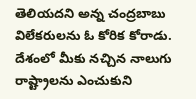తెలియదని అన్న చంద్రబాబు విలేకరులను ఓ కోరిక కోరాడు. దేశంలో మీకు నచ్చిన నాలుగు రాష్ట్రాలను ఎంచుకుని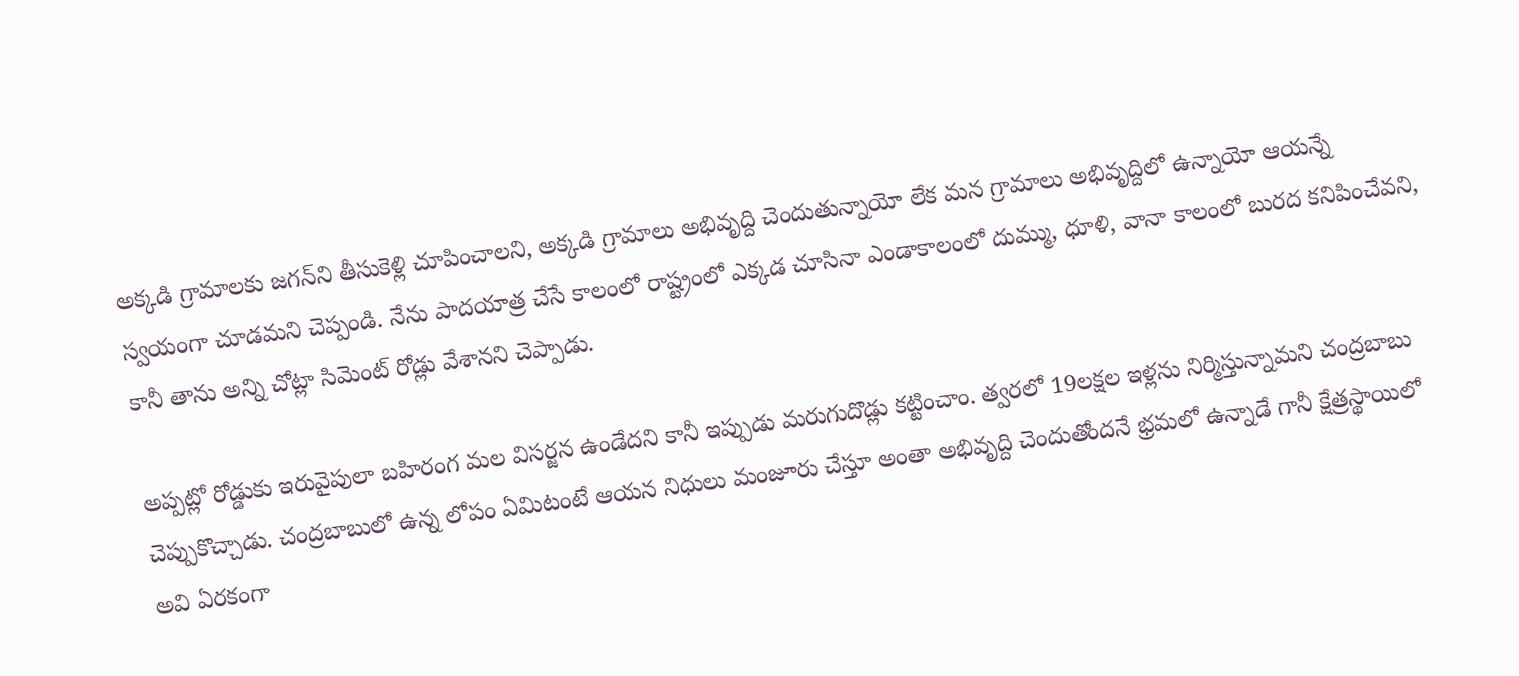అక్కడి గ్రామాలకు జగన్‌ని తీసుకెళ్లి చూపించాలని, అక్కడి గ్రామాలు అభివృద్ది చెందుతున్నాయో లేక మన గ్రామాలు అభివృద్దిలో ఉన్నాయో ఆయన్నే స్వయంగా చూడమని చెప్పండి. నేను పాదయాత్ర చేసే కాలంలో రాష్ట్రంలో ఎక్కడ చూసినా ఎండాకాలంలో దుమ్ము, ధూళి, వానా కాలంలో బురద కనిపించేవని, కానీ తాను అన్ని చోట్లా సిమెంట్‌ రోడ్లు వేశానని చెప్పాడు.

అప్పట్లో రోడ్డుకు ఇరువైపులా బహిరంగ మల విసర్జన ఉండేదని కానీ ఇప్పుడు మరుగుదొడ్లు కట్టించాం. త్వరలో 19లక్షల ఇళ్లను నిర్మిస్తున్నామని చంద్రబాబు చెప్పుకొచ్చాడు. చంద్రబాబులో ఉన్న లోపం ఏమిటంటే ఆయన నిధులు మంజూరు చేస్తూ అంతా అభివృద్ది చెందుతోందనే భ్రమలో ఉన్నాడే గానీ క్షేత్రస్థాయిలో అవి ఏరకంగా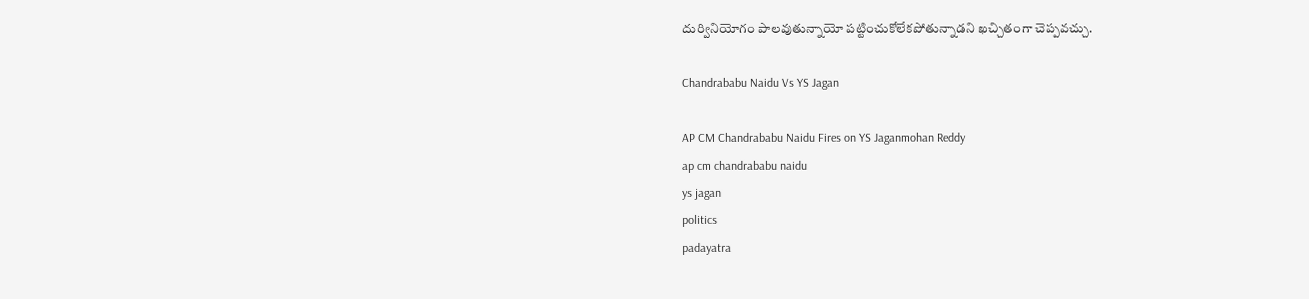దుర్వినియోగం పాలవుతున్నాయో పట్టించుకోలేకపోతున్నాడని ఖచ్చితంగా చెప్పవచ్చు.

Chandrababu Naidu Vs YS Jagan

AP CM Chandrababu Naidu Fires on YS Jaganmohan Reddy
ap cm chandrababu naidu
ys jagan
politics
padayatra